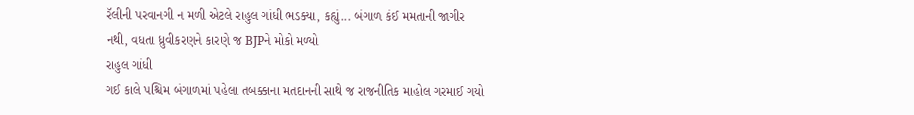રૅલીની પરવાનગી ન મળી એટલે રાહુલ ગાંધી ભડક્યા, કહ્યું... બંગાળ કંઈ મમતાની જાગીર નથી, વધતા ધ્રુવીકરણને કારણે જ BJPને મોકો મળ્યો
રાહુલ ગાંધી
ગઈ કાલે પશ્ચિમ બંગાળમાં પહેલા તબક્કાના મતદાનની સાથે જ રાજનીતિક માહોલ ગરમાઈ ગયો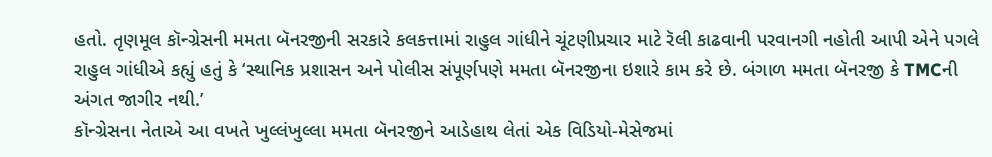હતો. તૃણમૂલ કૉન્ગ્રેસની મમતા બૅનરજીની સરકારે કલકત્તામાં રાહુલ ગાંધીને ચૂંટણીપ્રચાર માટે રૅલી કાઢવાની પરવાનગી નહોતી આપી એને પગલે રાહુલ ગાંધીએ કહ્યું હતું કે ‘સ્થાનિક પ્રશાસન અને પોલીસ સંપૂર્ણપણે મમતા બૅનરજીના ઇશારે કામ કરે છે. બંગાળ મમતા બૅનરજી કે TMCની અંગત જાગીર નથી.’
કૉન્ગ્રેસના નેતાએ આ વખતે ખુલ્લંખુલ્લા મમતા બૅનરજીને આડેહાથ લેતાં એક વિડિયો-મેસેજમાં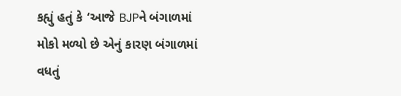કહ્યું હતું કે ‘આજે BJPને બંગાળમાં મોકો મળ્યો છે એનું કારણ બંગાળમાં વધતું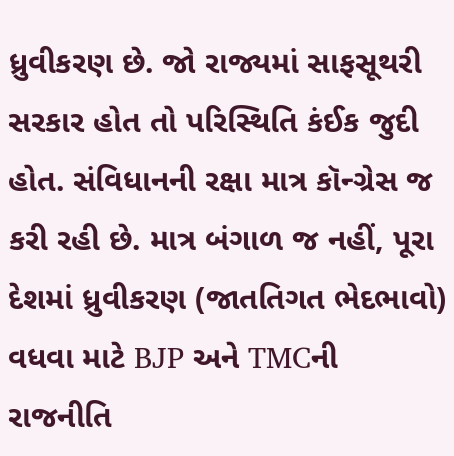ધ્રુવીકરણ છે. જો રાજ્યમાં સાફસૂથરી સરકાર હોત તો પરિસ્થિતિ કંઈક જુદી હોત. સંવિધાનની રક્ષા માત્ર કૉન્ગ્રેસ જ કરી રહી છે. માત્ર બંગાળ જ નહીં, પૂરા દેશમાં ધ્રુવીકરણ (જાતતિગત ભેદભાવો) વધવા માટે BJP અને TMCની રાજનીતિ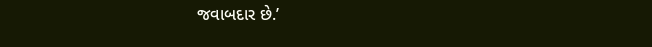જવાબદાર છે.’